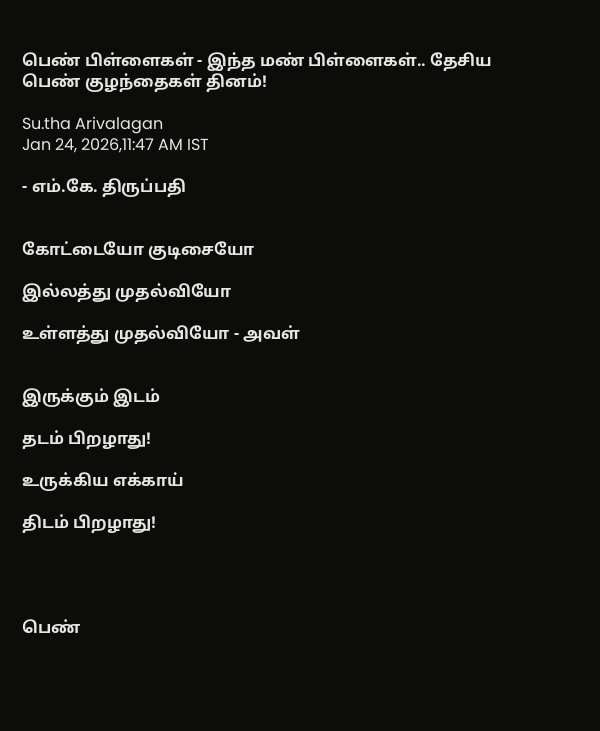பெண் பிள்ளைகள் - இந்த மண் பிள்ளைகள்.. தேசிய பெண் குழந்தைகள் தினம்!

Su.tha Arivalagan
Jan 24, 2026,11:47 AM IST

- எம்.கே. திருப்பதி


கோட்டையோ குடிசையோ

இல்லத்து முதல்வியோ

உள்ளத்து முதல்வியோ - அவள்


இருக்கும் இடம்

தடம் பிறழாது!

உருக்கிய எக்காய்

திடம் பிறழாது!




பெண்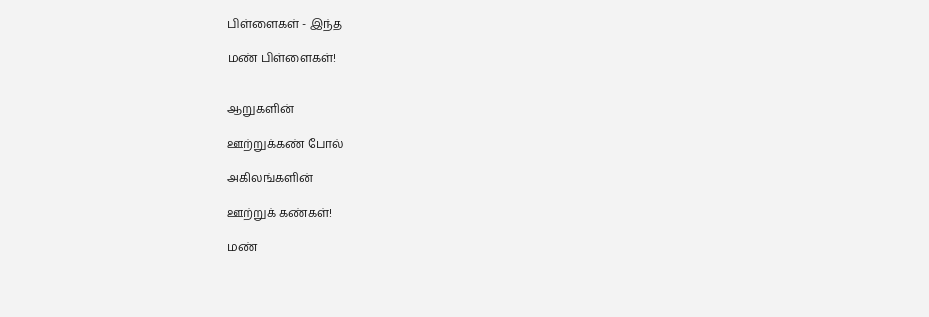பிள்ளைகள் - இந்த

மண் பிள்ளைகள்!


ஆறுகளின்

ஊற்றுக்கண் போல்

அகிலங்களின்

ஊற்றுக் கண்கள்!

மண்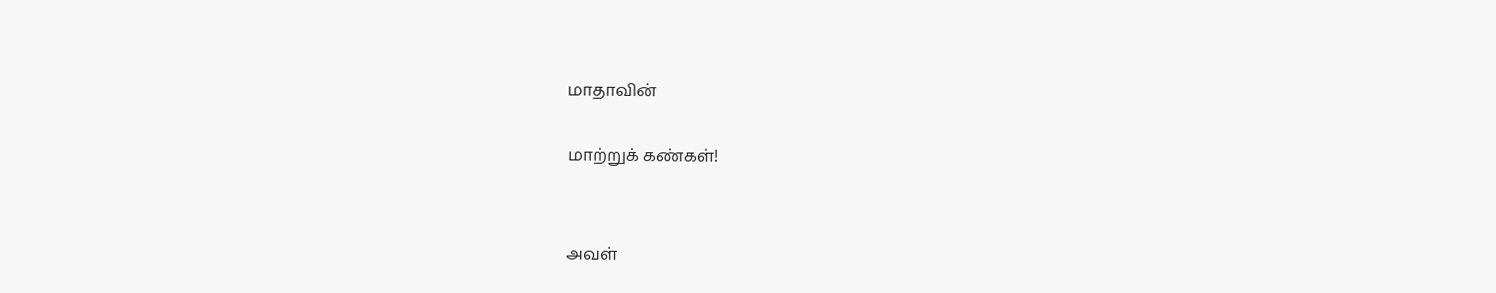மாதாவின்

மாற்றுக் கண்கள்!


அவள்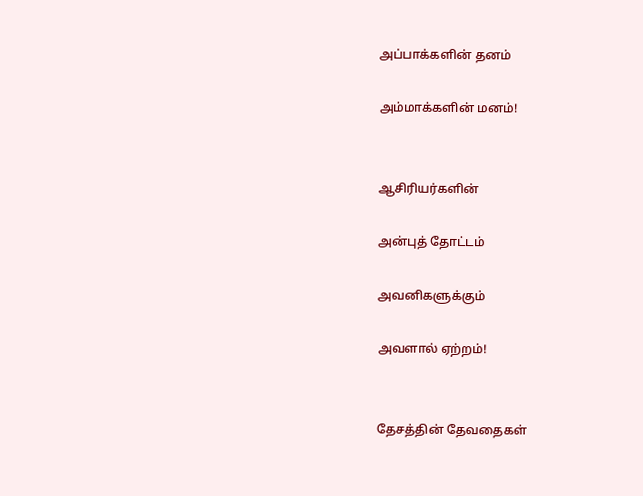அப்பாக்களின் தனம்

அம்மாக்களின் மனம்!


ஆசிரியர்களின்

அன்புத் தோட்டம்

அவனிகளுக்கும்

அவளால் ஏற்றம்!


தேசத்தின் தேவதைகள்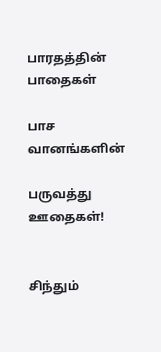பாரதத்தின் பாதைகள்

பாச வானங்களின்

பருவத்து ஊதைகள்!


சிந்தும்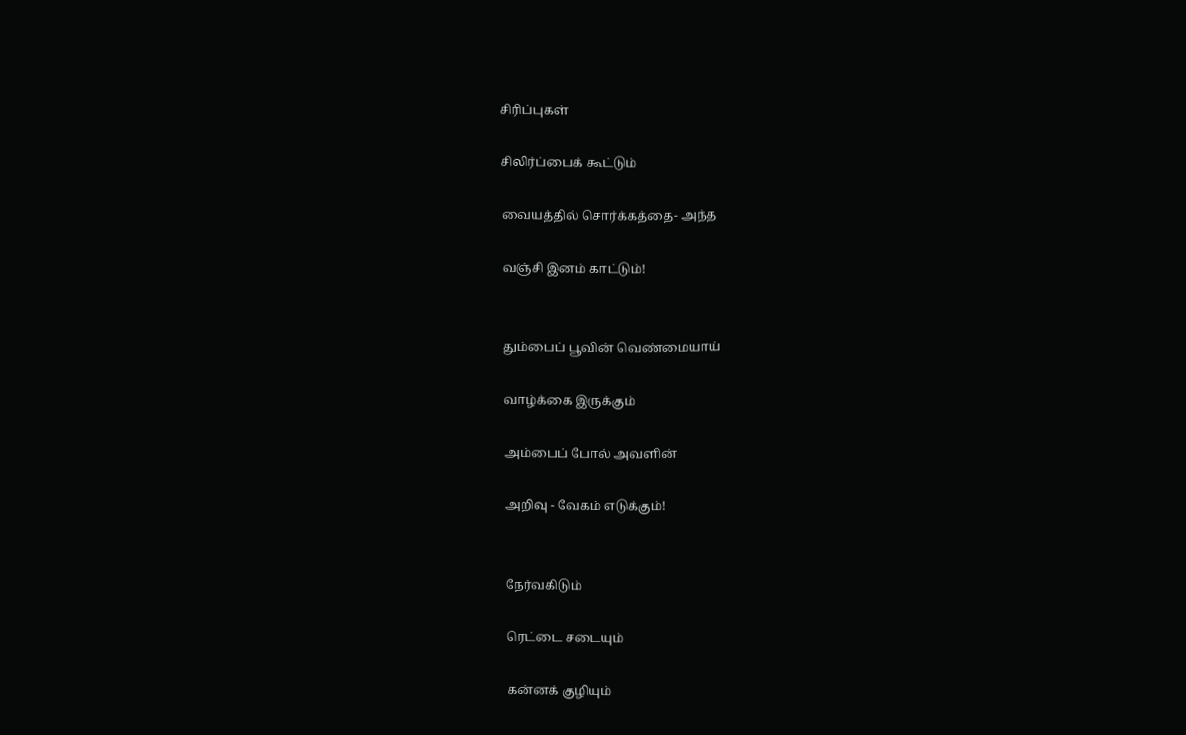சிரிப்புகள்

சிலிர்ப்பைக் கூட்டும்

வையத்தில் சொர்க்கத்தை- அந்த

வஞ்சி இனம் காட்டும்!


தும்பைப் பூவின் வெண்மையாய்

வாழ்க்கை இருக்கும்

அம்பைப் போல் அவளின்

அறிவு - வேகம் எடுக்கும்!


நேர்வகிடும்

ரெட்டை சடையும்

கன்னக் குழியும்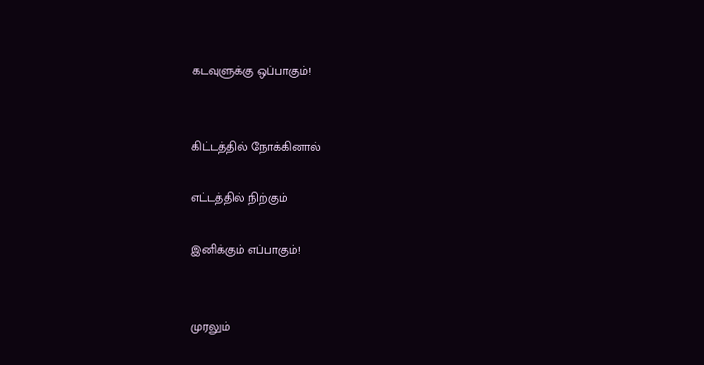கடவுளுக்கு ஒப்பாகும்!


கிட்டத்தில் நோக்கினால்

எட்டத்தில் நிற்கும்

இனிக்கும் எப்பாகும்!


முரலும்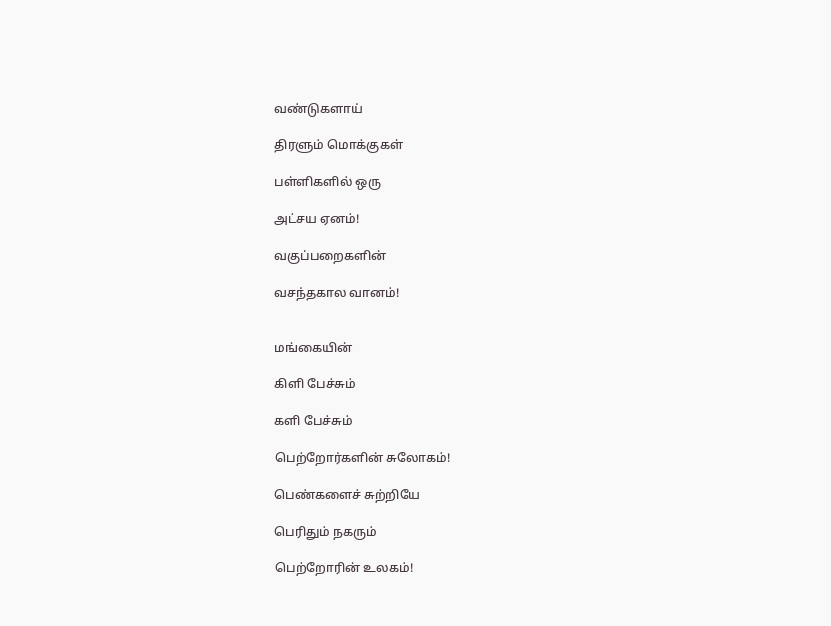வண்டுகளாய்

திரளும் மொக்குகள்

பள்ளிகளில் ஒரு

அட்சய ஏனம்!

வகுப்பறைகளின்

வசந்தகால வானம்!


மங்கையின்

கிளி பேச்சும்

களி பேச்சும்

பெற்றோர்களின் சுலோகம்!

பெண்களைச் சுற்றியே

பெரிதும் நகரும்

பெற்றோரின் உலகம்!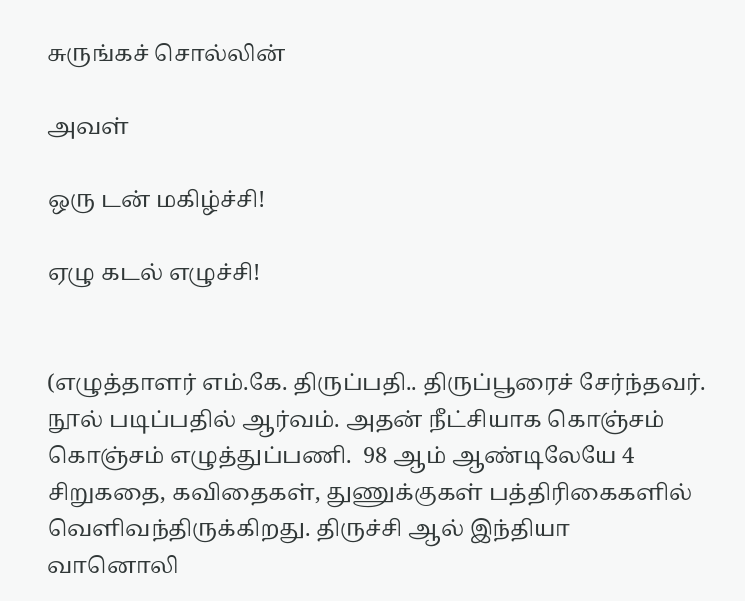சுருங்கச் சொல்லின்

அவள்

ஒரு டன் மகிழ்ச்சி!

ஏழு கடல் எழுச்சி!


(எழுத்தாளர் எம்.கே. திருப்பதி.. திருப்பூரைச் சேர்ந்தவர். நூல் படிப்பதில் ஆர்வம். அதன் நீட்சியாக கொஞ்சம் கொஞ்சம் எழுத்துப்பணி.  98 ஆம் ஆண்டிலேயே 4 சிறுகதை, கவிதைகள், துணுக்குகள் பத்திரிகைகளில் வெளிவந்திருக்கிறது. திருச்சி ஆல் இந்தியா வானொலி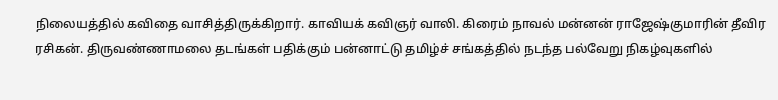நிலையத்தில் கவிதை வாசித்திருக்கிறார். காவியக் கவிஞர் வாலி. கிரைம் நாவல் மன்னன் ராஜேஷ்குமாரின் தீவிர ரசிகன். திருவண்ணாமலை தடங்கள் பதிக்கும் பன்னாட்டு தமிழ்ச் சங்கத்தில் நடந்த பல்வேறு நிகழ்வுகளில்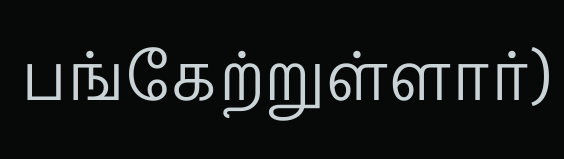பங்கேற்றுள்ளார்)